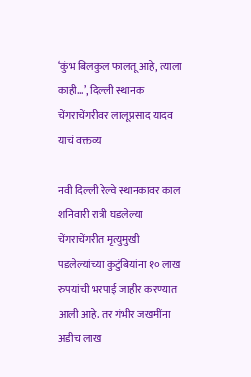‘कुंभ बिलकुल फालतू आहे, त्याला काही…’, दिल्ली स्थानक चेंगराचेंगरीवर लालूप्रसाद यादव याचं वक्तव्य

नवी दिल्ली रेल्वे स्थानकावर काल शनिवारी रात्री घडलेल्या चेंगराचेंगरीत मृत्युमुखी पडलेल्यांच्या कुटुंबियांना १० लाख रुपयांची भरपाई जाहीर करण्यात आली आहे. तर गंभीर जखमींना अडीच लाख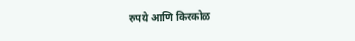रुपये आणि किरकोळ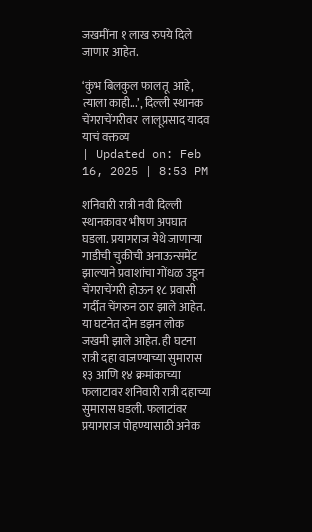जखमींना १ लाख रुपये दिले जाणार आहेत.

‘कुंभ बिलकुल फालतू  आहे, त्याला काही...’, दिल्ली स्थानक चेंगराचेंगरीवर  लालूप्रसाद यादव याचं वक्तव्य
| Updated on: Feb 16, 2025 | 8:53 PM

शनिवारी रात्री नवी दिल्ली स्थानकावर भीषण अपघात घडला. प्रयागराज येथे जाणाऱ्या गाडीची चुकीची अनाऊन्समेंट झाल्याने प्रवाशांचा गोंधळ उडून चेंगराचेंगरी होऊन १८ प्रवासी गर्दीत चेंगरुन ठार झाले आहेत. या घटनेत दोन डझन लोक जखमी झाले आहेत. ही घटना रात्री दहा वाजण्याच्या सुमारास १३ आणि १४ क्रमांकाच्या फलाटावर शनिवारी रात्री दहाच्या सुमारास घडली. फलाटांवर प्रयागराज पोहण्यासाठी अनेक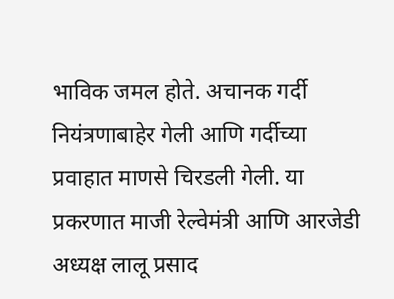भाविक जमल होते. अचानक गर्दी नियंत्रणाबाहेर गेली आणि गर्दीच्या प्रवाहात माणसे चिरडली गेली. या प्रकरणात माजी रेल्वेमंत्री आणि आरजेडी अध्यक्ष लालू प्रसाद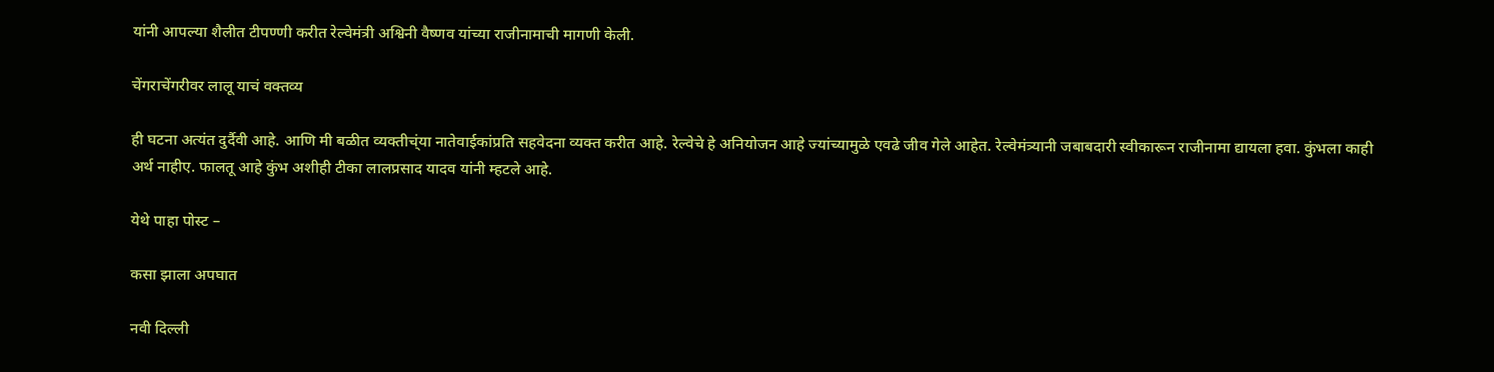यांनी आपल्या शैलीत टीपण्णी करीत रेल्वेमंत्री अश्विनी वैष्णव यांच्या राजीनामाची मागणी केली.

चेंगराचेंगरीवर लालू याचं वक्तव्य

ही घटना अत्यंत दुर्दैवी आहे. आणि मी बळीत व्यक्तीच्ंया नातेवाईकांप्रति सहवेदना व्यक्त करीत आहे. रेल्वेचे हे अनियोजन आहे ज्यांच्यामुळे एवढे जीव गेले आहेत. रेल्वेमंत्र्यानी जबाबदारी स्वीकारून राजीनामा द्यायला हवा. कुंभला काही अर्थ नाहीए. फालतू आहे कुंभ अशीही टीका लालप्रसाद यादव यांनी म्हटले आहे.

येथे पाहा पोस्ट –

कसा झाला अपघात

नवी दिल्ली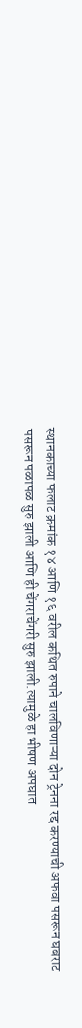स्थानकाच्या फलाट क्रमांक १४ आणि १६ वरील कथित रुपाने चालविणाऱ्या दोन ट्रेनना रद्द करण्याची अफवा पसरून घबराट पसरून पळापळ सुरु झाली आणि ही चेंगराचेंगरी सुरु झाली.त्यामुळे हा भीषण अपघात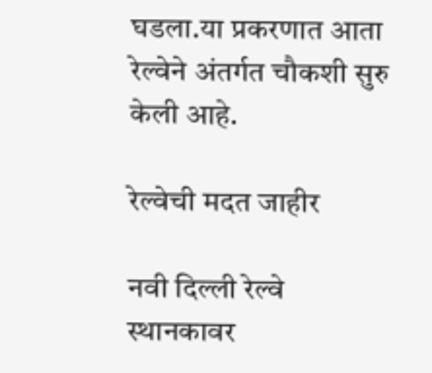घडला.या प्रकरणात आता रेल्वेने अंतर्गत चौकशी सुरु केली आहे.

रेल्वेची मदत जाहीर

नवी दिल्ली रेल्वे स्थानकावर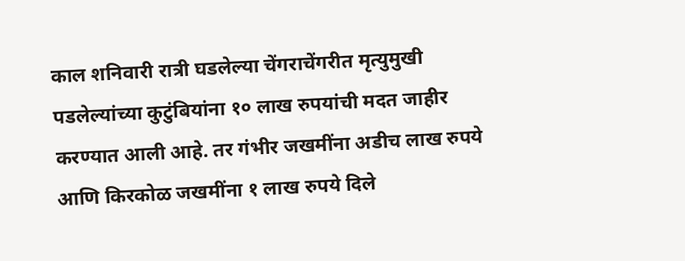काल शनिवारी रात्री घडलेल्या चेंगराचेंगरीत मृत्युमुखी पडलेल्यांच्या कुटुंबियांना १० लाख रुपयांची मदत जाहीर करण्यात आली आहे. तर गंभीर जखमींना अडीच लाख रुपये आणि किरकोळ जखमींना १ लाख रुपये दिले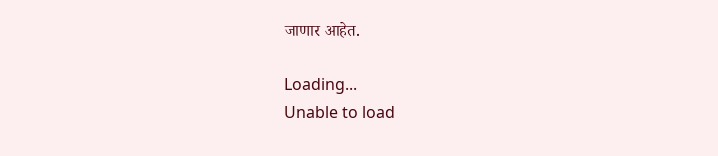जाणार आहेत.

Loading...
Unable to load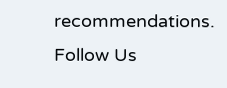recommendations.
Follow Us